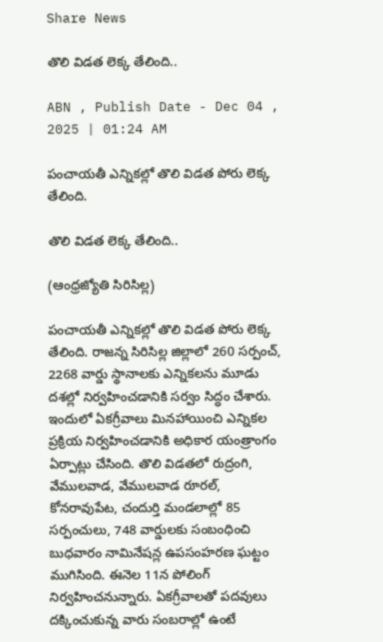Share News

తొలి విడత లెక్క తేలింది..

ABN , Publish Date - Dec 04 , 2025 | 01:24 AM

పంచాయతీ ఎన్నికల్లో తొలి విడత పోరు లెక్క తేలింది.

తొలి విడత లెక్క తేలింది..

(ఆంధ్రజ్యోతి సిరిసిల్ల)

పంచాయతీ ఎన్నికల్లో తొలి విడత పోరు లెక్క తేలింది. రాజన్న సిరిసిల్ల జిల్లాలో 260 సర్పంచ్‌, 2268 వార్డు స్థానాలకు ఎన్నికలను మూడు దశల్లో నిర్వహించడానికి సర్వం సిద్ధం చేశారు. ఇందులో ఏకగ్రీవాలు మినహాయించి ఎన్నికల ప్రక్రియ నిర్వహించడానికి అధికార యంత్రాంగం ఏర్పాట్లు చేసింది. తొలి విడతలో రుద్రంగి, వేములవాడ, వేములవాడ రూరల్‌, కోనరావుపేట, చందుర్తి మండలాల్లో 85 సర్పంచులు, 748 వార్డులకు సంబంధించి బుధవారం నామినేషన్ల ఉపసంహరణ ఘట్టం ముగిసింది. ఈనెల 11న పోలింగ్‌ నిర్వహించనున్నారు. ఏకగ్రీవాలతో పదవులు దక్కించుకున్న వారు సంబరాల్లో ఉంటే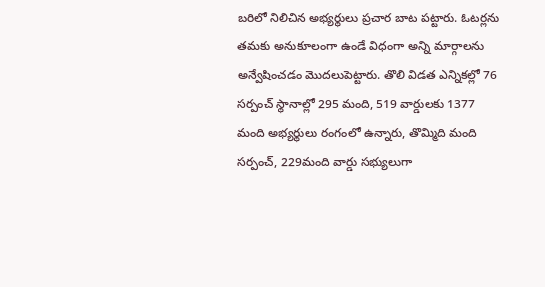బరిలో నిలిచిన అభ్యర్థులు ప్రచార బాట పట్టారు. ఓటర్లను తమకు అనుకూలంగా ఉండే విధంగా అన్ని మార్గాలను అన్వేషించడం మొదలుపెట్టారు. తొలి విడత ఎన్నికల్లో 76 సర్పంచ్‌ స్థానాల్లో 295 మంది, 519 వార్డులకు 1377 మంది అభ్యర్థులు రంగంలో ఉన్నారు, తొమ్మిది మంది సర్పంచ్‌, 229మంది వార్డు సభ్యులుగా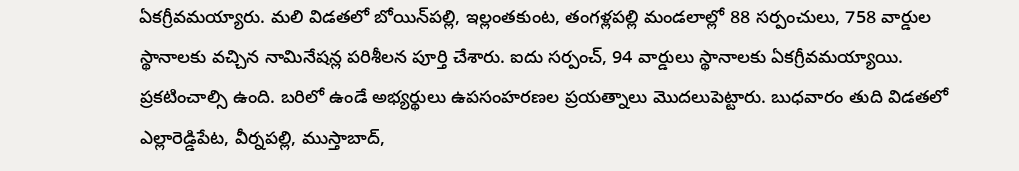ఏకగ్రీవమయ్యారు. మలి విడతలో బోయిన్‌పల్లి, ఇల్లంతకుంట, తంగళ్లపల్లి మండలాల్లో 88 సర్పంచులు, 758 వార్డుల స్థానాలకు వచ్చిన నామినేషన్ల పరిశీలన పూర్తి చేశారు. ఐదు సర్పంచ్‌, 94 వార్డులు స్థానాలకు ఏకగ్రీవమయ్యాయి. ప్రకటించాల్సి ఉంది. బరిలో ఉండే అభ్యర్థులు ఉపసంహరణల ప్రయత్నాలు మొదలుపెట్టారు. బుధవారం తుది విడతలో ఎల్లారెడ్డిపేట, వీర్నపల్లి, ముస్తాబాద్‌,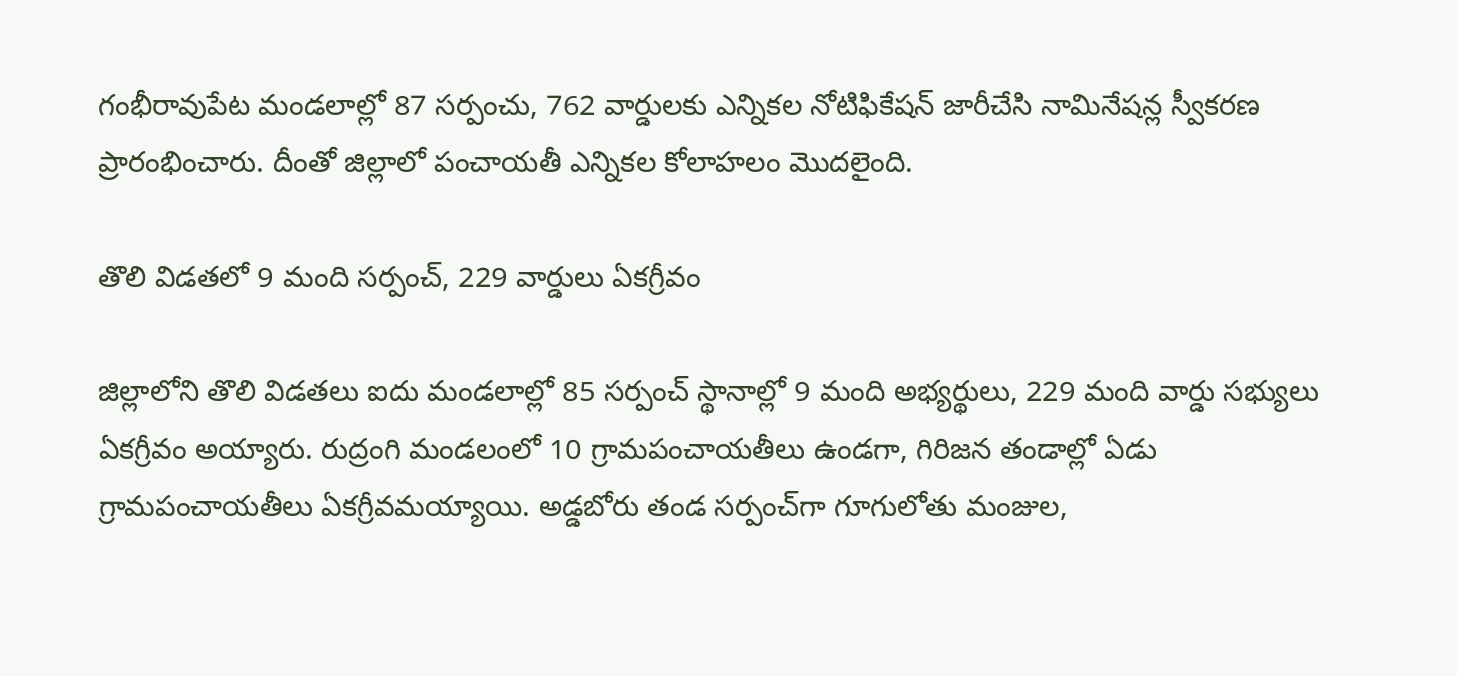గంభీరావుపేట మండలాల్లో 87 సర్పంచు, 762 వార్డులకు ఎన్నికల నోటిఫికేషన్‌ జారీచేసి నామినేషన్ల స్వీకరణ ప్రారంభించారు. దీంతో జిల్లాలో పంచాయతీ ఎన్నికల కోలాహలం మొదలైంది.

తొలి విడతలో 9 మంది సర్పంచ్‌, 229 వార్డులు ఏకగ్రీవం

జిల్లాలోని తొలి విడతలు ఐదు మండలాల్లో 85 సర్పంచ్‌ స్థానాల్లో 9 మంది అభ్యర్థులు, 229 మంది వార్డు సభ్యులు ఏకగ్రీవం అయ్యారు. రుద్రంగి మండలంలో 10 గ్రామపంచాయతీలు ఉండగా, గిరిజన తండాల్లో ఏడు గ్రామపంచాయతీలు ఏకగ్రీవమయ్యాయి. అడ్డబోరు తండ సర్పంచ్‌గా గూగులోతు మంజుల,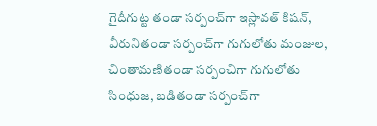గైదీగుట్ట తండా సర్పంచ్‌గా ఇస్లావత్‌ కిషన్‌, వీరునితండా సర్పంచ్‌గా గుగులోతు మంజుల, చింతామణితండా సర్పంచిగా గుగులోతు సింధుజ, బడితండా సర్పంచ్‌గా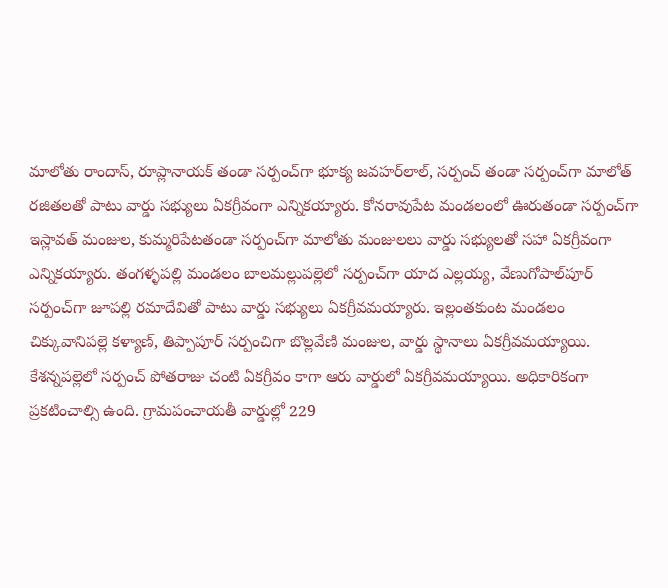మాలోతు రాందాస్‌, రూప్లానాయక్‌ తండా సర్పంచ్‌గా భూక్య జవహర్‌లాల్‌, సర్పంచ్‌ తండా సర్పంచ్‌గా మాలోత్‌ రజితలతో పాటు వార్డు సభ్యులు ఏకగ్రీవంగా ఎన్నికయ్యారు. కోనరావుపేట మండలంలో ఊరుతండా సర్పంచ్‌గా ఇస్లావత్‌ మంజుల, కుమ్మరిపేటతండా సర్పంచ్‌గా మాలోతు మంజులలు వార్డు సభ్యులతో సహా ఏకగ్రీవంగా ఎన్నికయ్యారు. తంగళ్ళపల్లి మండలం బాలమల్లుపల్లెలో సర్పంచ్‌గా యాద ఎల్లయ్య, వేణుగోపాల్‌పూర్‌ సర్పంచ్‌గా జూపల్లి రమాదేవితో పాటు వార్డు సభ్యులు ఏకగ్రీవమయ్యారు. ఇల్లంతకుంట మండలం చిక్కువానిపల్లె కళ్యాణ్‌, తిప్పాపూర్‌ సర్పంచిగా బొల్లవేణి మంజుల, వార్డు స్థానాలు ఏకగ్రీవమయ్యాయి. కేశన్నపల్లెలో సర్పంచ్‌ పోతరాజు చంటి ఏకగ్రీవం కాగా ఆరు వార్డులో ఏకగ్రీవమయ్యాయి. అధికారికంగా ప్రకటించాల్సి ఉంది. గ్రామపంచాయతీ వార్డుల్లో 229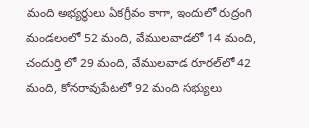మంది అభ్యర్థులు ఏకగ్రీవం కాగా, ఇందులో రుద్రంగి మండలంలో 52 మంది, వేములవాడలో 14 మంది, చందుర్తి లో 29 మంది, వేములవాడ రూరల్‌లో 42 మంది, కోనరావుపేటలో 92 మంది సభ్యులు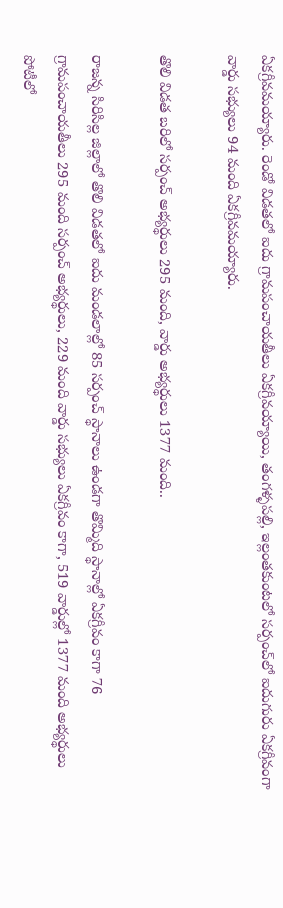ఏకగ్రీవమయ్యారు. రెండో విడతలో ఐదు గ్రామపంచాయతీలు ఏకగ్రీవయ్యాయి, తంగళ్ళపల్లి, ఇల్లంతకుంటలో సర్పంచ్‌లో ఐదుగురు ఏకగ్రీవంగా వార్డు సభ్యులు 94 మంది ఏకగ్రీవమయ్యారు.

తొలి విడత బరిలో సర్పంచ్‌ అభ్యర్థులు 295 మంది, వార్డు అభ్యర్థులు 1377 మంది..

రాజన్న సిరిసిల్ల జిల్లాలో తొలి విడతలో ఐదు మండలాల్లో 85 సర్పంచ్‌ స్థానాలు ఉండగా తొమ్మిది స్థానాల్లో ఏకగ్రీవం కాగా 76 గ్రామపంచాయతీలు 295 మంది సర్పంచ్‌ అభ్యర్థులు, 229 మంది వార్డు సభ్యులు ఏకగ్రీవం కాగా, 519 వార్డుల్లో 1377 మంది అభ్యర్థులు పోటీలో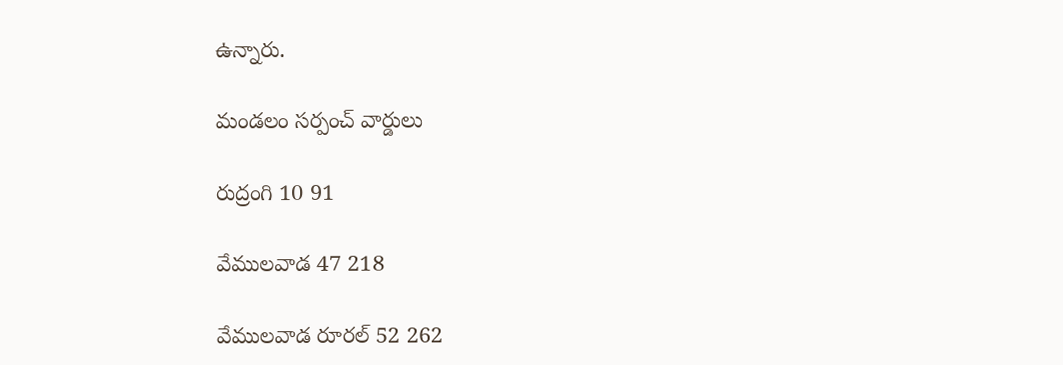ఉన్నారు.

మండలం సర్పంచ్‌ వార్డులు

రుద్రంగి 10 91

వేములవాడ 47 218

వేములవాడ రూరల్‌ 52 262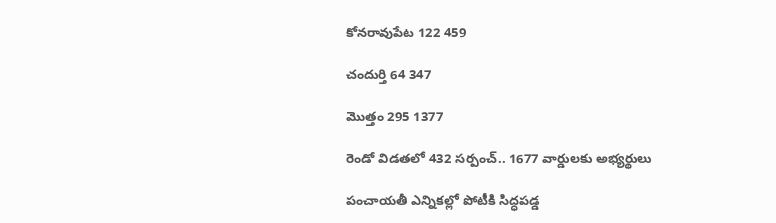కోనరావుపేట 122 459

చందుర్తి 64 347

మొత్తం 295 1377

రెండో విడతలో 432 సర్పంచ్‌.. 1677 వార్డులకు అభ్యర్థులు

పంచాయతీ ఎన్నికల్లో పోటీకి సిద్ధపడ్డ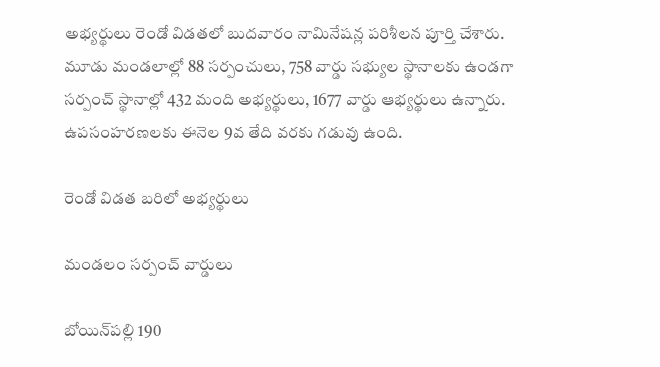అభ్యర్థులు రెండో విడతలో బుదవారం నామినేషన్ల పరిశీలన పూర్తి చేశారు. మూడు మండలాల్లో 88 సర్పంచులు, 758 వార్డు సభ్యుల స్థానాలకు ఉండగా సర్పంచ్‌ స్థానాల్లో 432 మంది అభ్యర్థులు, 1677 వార్డు ఆభ్యర్థులు ఉన్నారు. ఉపసంహరణలకు ఈనెల 9వ తేది వరకు గడువు ఉంది.

రెండో విడత బరిలో అభ్యర్థులు

మండలం సర్పంచ్‌ వార్డులు

బోయిన్‌పల్లి 190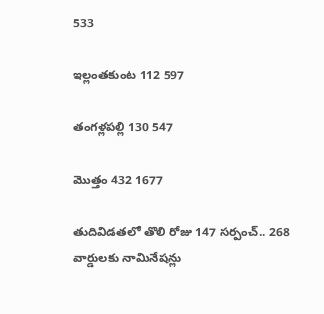533

ఇల్లంతకుంట 112 597

తంగళ్లపల్లి 130 547

మొత్తం 432 1677

తుదివిడతలో తొలి రోజు 147 సర్పంచ్‌.. 268 వార్డులకు నామినేషన్లు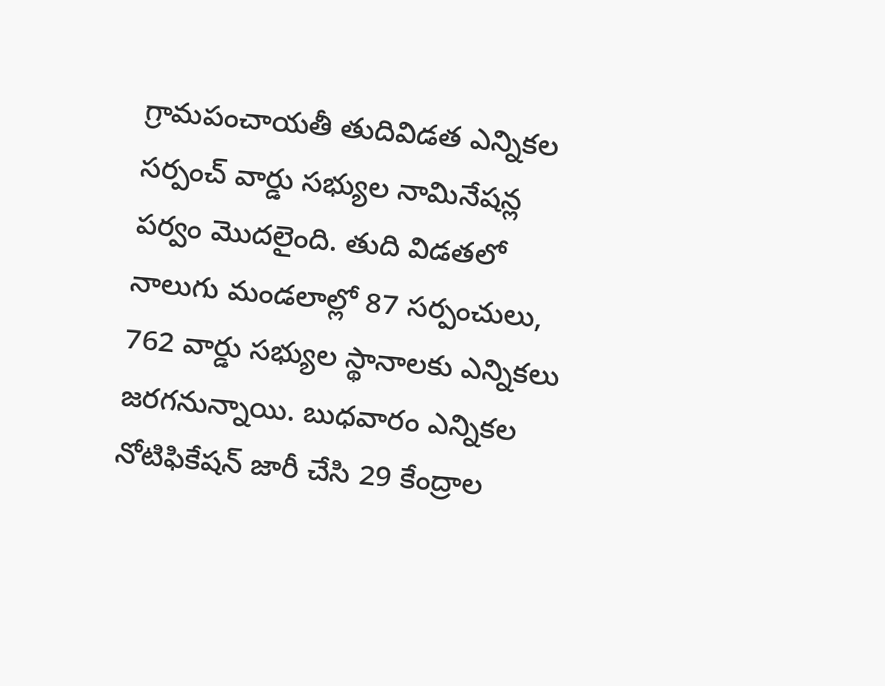గ్రామపంచాయతీ తుదివిడత ఎన్నికల సర్పంచ్‌ వార్డు సభ్యుల నామినేషన్ల పర్వం మొదలైంది. తుది విడతలో నాలుగు మండలాల్లో 87 సర్పంచులు, 762 వార్డు సభ్యుల స్థానాలకు ఎన్నికలు జరగనున్నాయి. బుధవారం ఎన్నికల నోటిఫికేషన్‌ జారీ చేసి 29 కేంద్రాల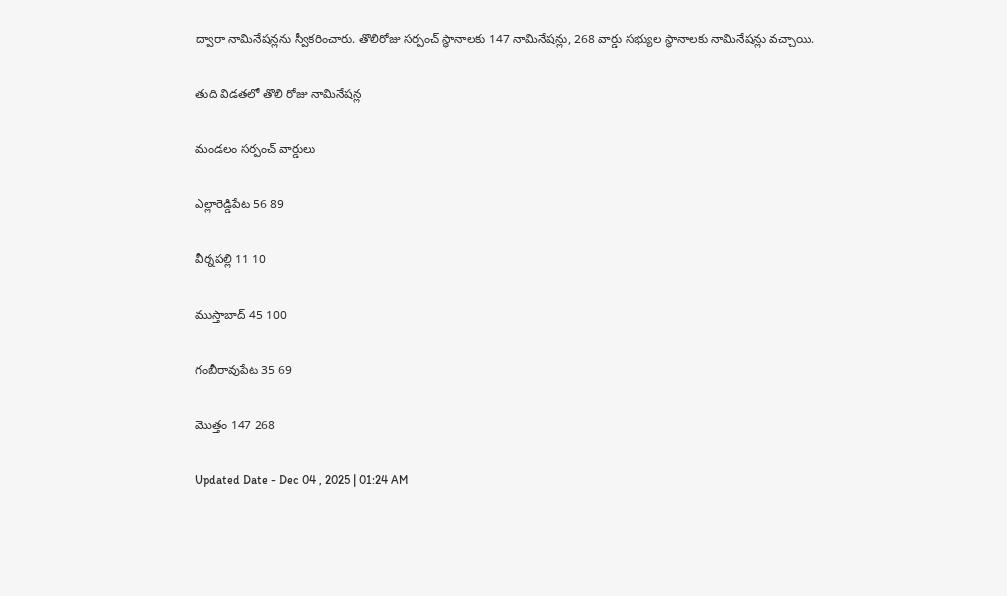ద్వారా నామినేషన్లను స్వీకరించారు. తొలిరోజు సర్పంచ్‌ స్థానాలకు 147 నామినేషన్లు, 268 వార్డు సభ్యుల స్థానాలకు నామినేషన్లు వచ్చాయి.

తుది విడతలో తొలి రోజు నామినేషన్ల

మండలం సర్పంచ్‌ వార్డులు

ఎల్లారెడ్డిపేట 56 89

వీర్నపల్లి 11 10

ముస్తాబాద్‌ 45 100

గంబీరావుపేట 35 69

మొత్తం 147 268

Updated Date - Dec 04 , 2025 | 01:24 AM